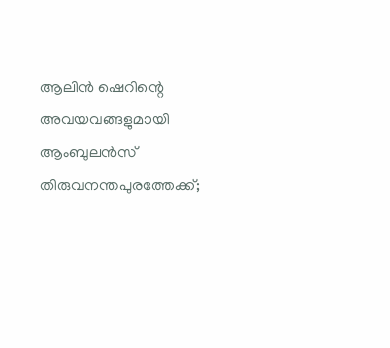ആലിന്‍ ഷെറിന്റെ അവയവങ്ങളുമായി ആംബുലന്‍സ് തിരുവനന്തപുരത്തേക്ക്;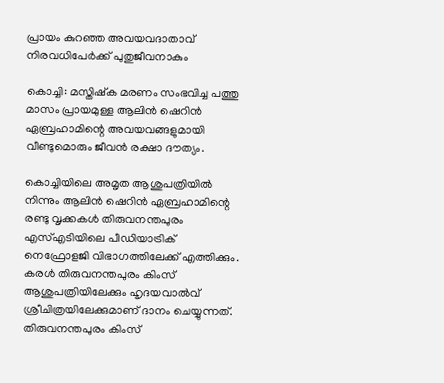പ്രായം കുറഞ്ഞ അവയവദാതാവ് നിരവധിപേര്‍ക്ക് പുതുജീവനാകും

കൊച്ചി: മസ്തിഷ്‌ക മരണം സംഭവിച്ച പത്തു മാസം പ്രായമുള്ള ആലിന്‍ ഷെറിന്‍ ഏബ്രഹാമിന്റെ അവയവങ്ങളുമായി വീണ്ടുമൊരും ജീവന്‍ രക്ഷാ ദൗത്യം.

കൊച്ചിയിലെ അമൃത ആശുപത്രിയില്‍ നിന്നും ആലിന്‍ ഷെറിന്‍ ഏബ്രഹാമിന്റെ രണ്ടു വൃക്കകള്‍ തിരുവനന്തപുരം എസ്എടിയിലെ പീഡിയാട്രിക് നെഫ്രോളജി വിഭാഗത്തിലേക്ക് എത്തിക്കും. കരള്‍ തിരുവനന്തപുരം കിംസ് ആശുപത്രിയിലേക്കും ഹൃദയവാല്‍വ് ശ്രീചിത്രയിലേക്കുമാണ് ദാനം ചെയ്യുന്നത്. തിരുവനന്തപുരം കിംസ്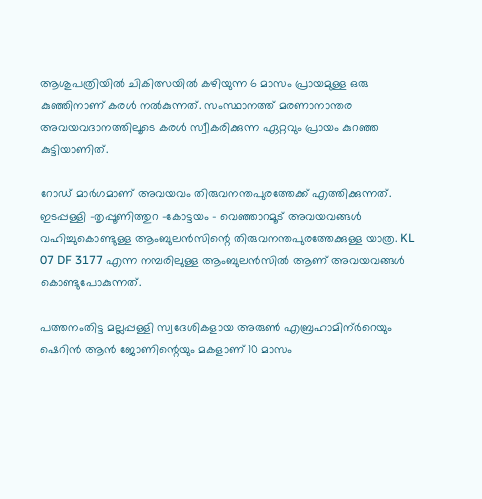ആശുപത്രിയിൽ ചികിത്സയിൽ കഴിയുന്ന 6 മാസം പ്രായമുള്ള ഒരു കുഞ്ഞിനാണ് കരൾ നൽകുന്നത്. സംസ്ഥാനത്ത് മരണാനാന്തര അവയവദാനത്തിലൂടെ കരൾ സ്വീകരിക്കുന്ന ഏറ്റവും പ്രായം കുറഞ്ഞ കുട്ടിയാണിത്.

റോഡ് മാര്‍ഗമാണ് അവയവം തിരുവനന്തപുരത്തേക്ക് എത്തിക്കുന്നത്. ഇടപ്പള്ളി -തൃപ്പൂണിത്തുറ -കോട്ടയം – വെഞ്ഞാറമൂട് അവയവങ്ങൾ വഹിച്ചുകൊണ്ടുള്ള ആംബുലന്‍സിന്റെ തിരുവനന്തപുരത്തേക്കുള്ള യാത്ര. KL 07 DF 3177 എന്ന നമ്പരിലുള്ള ആംബുലന്‍സില്‍ ആണ് അവയവങ്ങള്‍ കൊണ്ടുപോകുന്നത്.

പത്തനംതിട്ട മല്ലപ്പള്ളി സ്വദേശികളായ അരുൺ എബ്രഹാമിന്ർറെയും ഷെറിൻ ആൻ ജോണിന്റെയും മകളാണ് 10 മാസം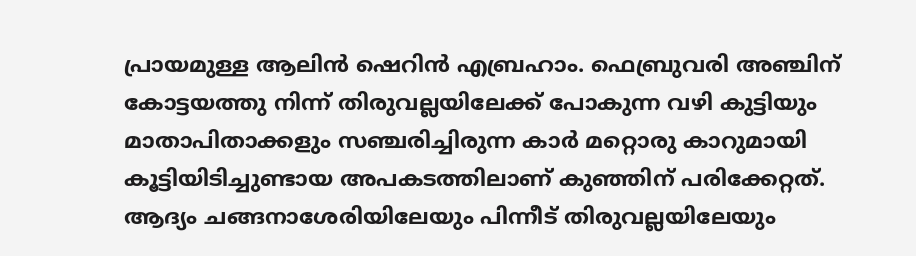പ്രായമുള്ള ആലിന്‍ ഷെറിന്‍ എബ്രഹാം. ഫെബ്രുവരി അഞ്ചിന് കോട്ടയത്തു നിന്ന് തിരുവല്ലയിലേക്ക് പോകുന്ന വഴി കുട്ടിയും മാതാപിതാക്കളും സഞ്ചരിച്ചിരുന്ന കാര്‍ മറ്റൊരു കാറുമായി കൂട്ടിയിടിച്ചുണ്ടായ അപകടത്തിലാണ് കുഞ്ഞിന് പരിക്കേറ്റത്. ആദ്യം ചങ്ങനാശേരിയിലേയും പിന്നീട് തിരുവല്ലയിലേയും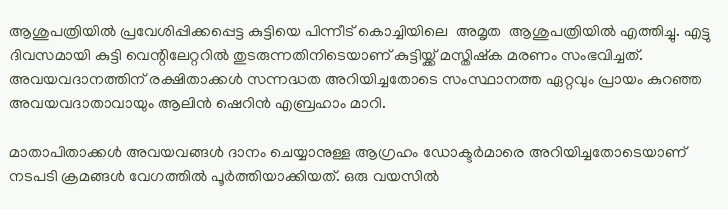ആശുപത്രിയില്‍ പ്രവേശിപ്പിക്കപ്പെട്ട കുട്ടിയെ പിന്നീട് കൊച്ചിയിലെ  അമൃത  ആശുപത്രിയില്‍ എത്തിച്ചു. എട്ടു ദിവസമായി കുട്ടി വെന്റിലേറ്ററില്‍ തുടരുന്നതിനിടെയാണ് കുട്ടിയ്ക്ക് മസ്തിഷ്‌ക മരണം സംഭവിച്ചത്. അവയവദാനത്തിന് രക്ഷിതാക്കള്‍ സന്നദ്ധത അറിയിച്ചതോടെ സംസ്ഥാനത്ത ഏറ്റവും പ്രായം കുറഞ്ഞ അവയവദാതാവായും ആലിന്‍ ഷെറിന്‍ എബ്രഹാം മാറി.

മാതാപിതാക്കള്‍ അവയവങ്ങള്‍ ദാനം ചെയ്യാനുള്ള ആഗ്രഹം ഡോക്ടര്‍മാരെ അറിയിച്ചതോടെയാണ് നടപടി ക്രമങ്ങള്‍ വേഗത്തില്‍ പൂര്‍ത്തിയാക്കിയത്. ഒരു വയസില്‍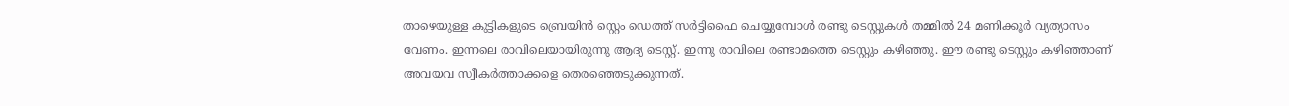താഴെയുള്ള കുട്ടികളുടെ ബ്രെയിന്‍ സ്റ്റെം ഡെത്ത് സര്‍ട്ടിഫൈ ചെയ്യുമ്പോള്‍ രണ്ടു ടെസ്റ്റുകള്‍ തമ്മില്‍ 24 മണിക്കൂര്‍ വ്യത്യാസം വേണം. ഇന്നലെ രാവിലെയായിരുന്നു ആദ്യ ടെസ്റ്റ്. ഇന്നു രാവിലെ രണ്ടാമത്തെ ടെസ്റ്റും കഴിഞ്ഞു. ഈ രണ്ടു ടെസ്റ്റും കഴിഞ്ഞാണ് അവയവ സ്വീകര്‍ത്താക്കളെ തെരഞ്ഞെടുക്കുന്നത്.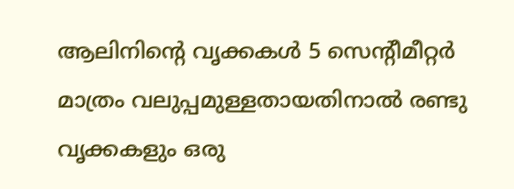ആലിനിന്റെ വൃക്കകള്‍ 5 സെന്റീമീറ്റര്‍ മാത്രം വലുപ്പമുള്ളതായതിനാല്‍ രണ്ടു വൃക്കകളും ഒരു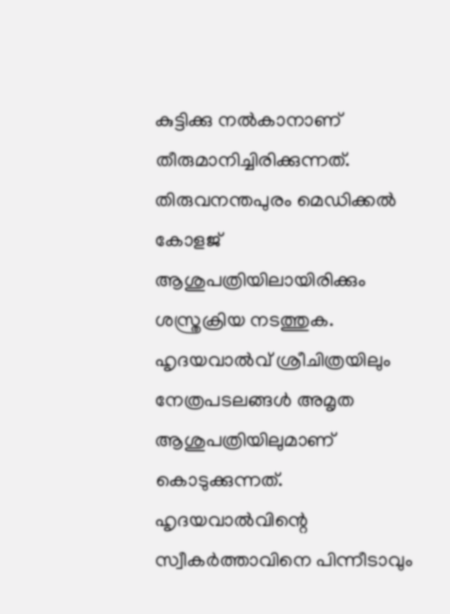കുട്ടിക്കു നല്‍കാനാണ് തീരുമാനിച്ചിരിക്കുന്നത്. തിരുവനന്തപുരം മെഡിക്കല്‍ കോളജ് ആശുപത്രിയിലായിരിക്കും ശസ്ത്രക്രിയ നടത്തുക. ഹൃദയവാല്‍വ് ശ്രീചിത്രയിലും നേത്രപടലങ്ങള്‍ അമൃത ആശുപത്രിയിലുമാണ് കൊടുക്കുന്നത്. ഹൃദയവാല്‍വിന്റെ സ്വീകര്‍ത്താവിനെ പിന്നീടാവും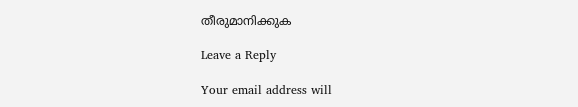തീരുമാനിക്കുക

Leave a Reply

Your email address will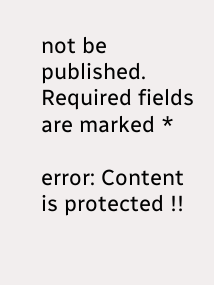not be published. Required fields are marked *

error: Content is protected !!